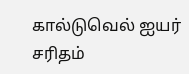கால்டுவெல் ஐயர் சரிதம்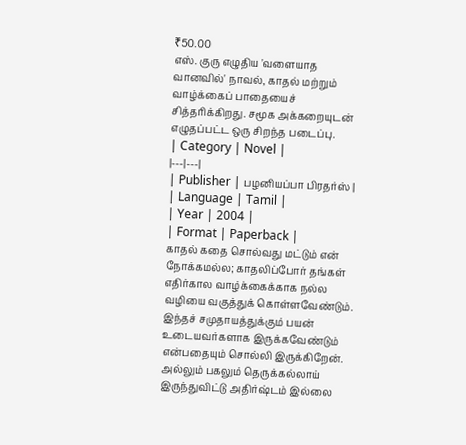₹50.00
எஸ். குரு எழுதிய 'வளையாத வானவில்' நாவல், காதல் மற்றும் வாழ்க்கைப் பாதையைச் சித்தரிக்கிறது. சமூக அக்கறையுடன் எழுதப்பட்ட ஒரு சிறந்த படைப்பு.
| Category | Novel |
|---|---|
| Publisher | பழனியப்பா பிரதர்ஸ் |
| Language | Tamil |
| Year | 2004 |
| Format | Paperback |
காதல் கதை சொல்வது மட்டும் என் நோக்கமல்ல; காதலிப்போர் தங்கள் எதிர்கால வாழ்க்கைக்காக நல்ல வழியை வகுத்துக் கொள்ளவேண்டும். இந்தச் சமுதாயத்துக்கும் பயன் உடையவர்களாக இருக்கவேண்டும் என்பதையும் சொல்லி இருக்கிறேன். அல்லும் பகலும் தெருக்கல்லாய் இருந்துவிட்டு அதிர்ஷ்டம் இல்லை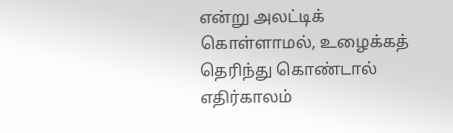என்று அலட்டிக் கொள்ளாமல், உழைக்கத் தெரிந்து கொண்டால் எதிர்காலம்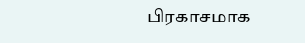பிரகாசமாக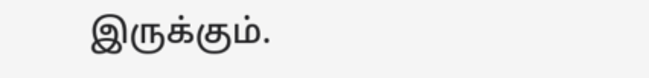இருக்கும்.